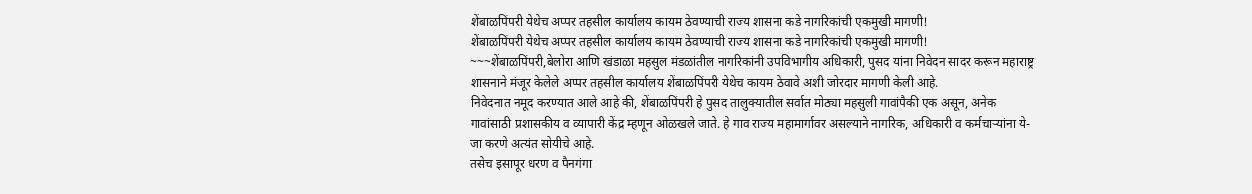शेंबाळपिंपरी येथेच अप्पर तहसील कार्यालय कायम ठेवण्याची राज्य शासना कडे नागरिकांची एकमुखी मागणी!
शेंबाळपिंपरी येथेच अप्पर तहसील कार्यालय कायम ठेवण्याची राज्य शासना कडे नागरिकांची एकमुखी मागणी!
~~~शेंबाळपिंपरी,बेलोरा आणि खंडाळा महसुल मंडळांतील नागरिकांनी उपविभागीय अधिकारी, पुसद यांना निवेदन सादर करून महाराष्ट्र शासनाने मंजूर केलेले अप्पर तहसील कार्यालय शेंबाळपिंपरी येथेच कायम ठेवावे अशी जोरदार मागणी केली आहे.
निवेदनात नमूद करण्यात आले आहे की, शेंबाळपिंपरी हे पुसद तालुक्यातील सर्वात मोठ्या महसुली गावांपैकी एक असून, अनेक गावांसाठी प्रशासकीय व व्यापारी केंद्र म्हणून ओळखले जाते. हे गाव राज्य महामार्गावर असल्याने नागरिक, अधिकारी व कर्मचाऱ्यांना ये-जा करणे अत्यंत सोयीचे आहे.
तसेच इसापूर धरण व पैनगंगा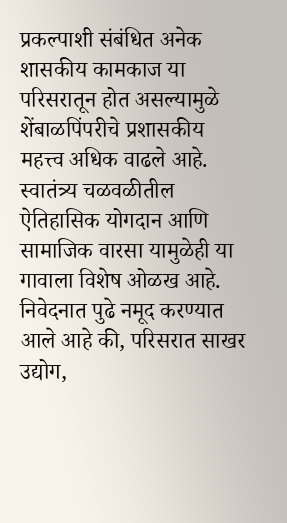प्रकल्पाशी संबंधित अनेक शासकीय कामकाज या परिसरातून होत असल्यामुळे शेंबाळपिंपरीचे प्रशासकीय महत्त्व अधिक वाढले आहे. स्वातंत्र्य चळवळीतील ऐतिहासिक योगदान आणि सामाजिक वारसा यामुळेही या गावाला विशेष ओळख आहे.
निवेदनात पुढे नमूद करण्यात आले आहे की, परिसरात साखर उद्योग,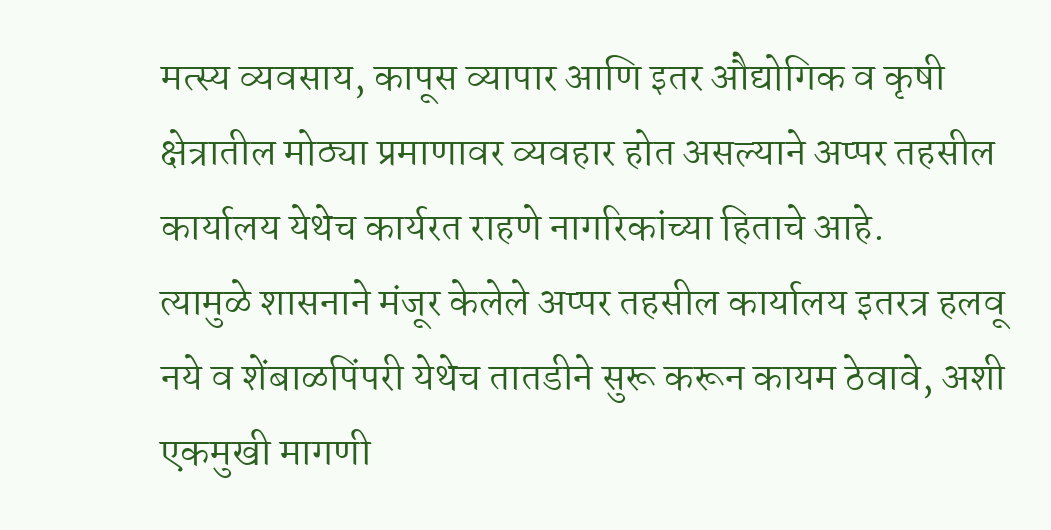मत्स्य व्यवसाय, कापूस व्यापार आणि इतर औद्योगिक व कृषी क्षेत्रातील मोठ्या प्रमाणावर व्यवहार होत असल्याने अप्पर तहसील कार्यालय येथेच कार्यरत राहणे नागरिकांच्या हिताचे आहे.
त्यामुळे शासनाने मंजूर केलेले अप्पर तहसील कार्यालय इतरत्र हलवू नये व शेंबाळपिंपरी येथेच तातडीने सुरू करून कायम ठेवावे, अशी एकमुखी मागणी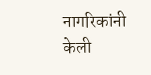नागरिकांनी केली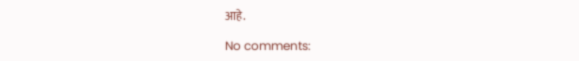आहे.

No comments: